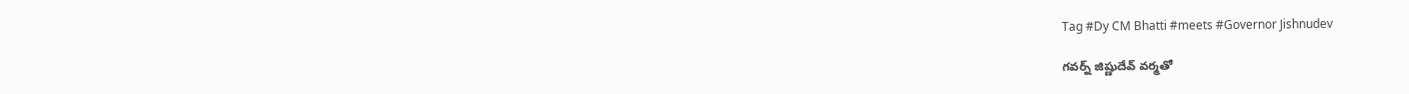Tag #Dy CM Bhatti #meets #Governor Jishnudev

గవర్న్ ‌జిష్ణుదేవ్‌ ‌వర్మతో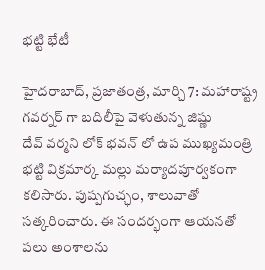భట్టి భేటీ

హైదరాబాద్‌, ప్రజాతంత్ర, మార్చి 7: మహారాష్ట్ర గవర్నర్‌ ‌గా బదిలీపై వెళుతున్న జిష్ణు దేవ్‌ ‌వర్మని లోక్‌ ‌భవన్‌ ‌లో ఉప ముఖ్యమంత్రి భట్టి విక్రమార్క మల్లు మర్యాదపూర్వకంగా కలిసారు. పుష్పగుచ్ఛం, శాలువాతో సత్కరించారు. ఈ సందర్భంగా ఆయనతో పలు అంశాలను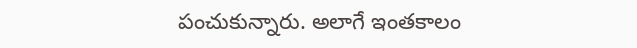పంచుకున్నారు. అలాగే ఇంతకాలం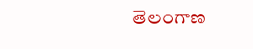తెలంగాణ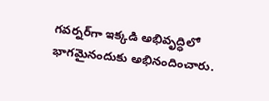గవర్నర్‌గా ఇక్కడి అభివృద్ధిలో భాగమైనందుకు అభినందించారు.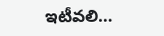ఇటీవలి…